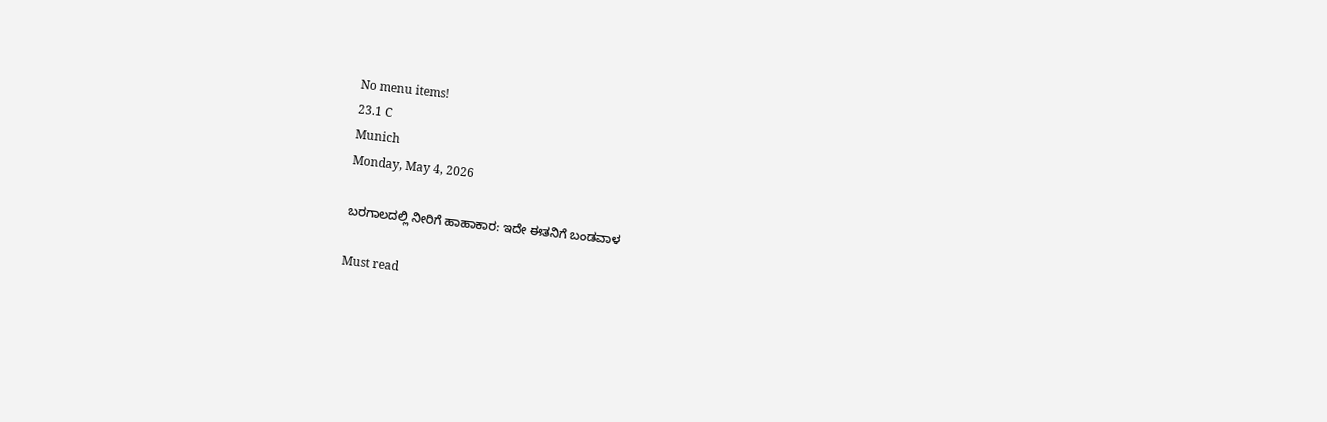No menu items!
23.1 C
Munich
Monday, May 4, 2026

ಬರಗಾಲದಲ್ಲಿ ನೀರಿಗೆ ಹಾಹಾಕಾರ: ಇದೇ ಈತನಿಗೆ ಬಂಡವಾಳ

Must read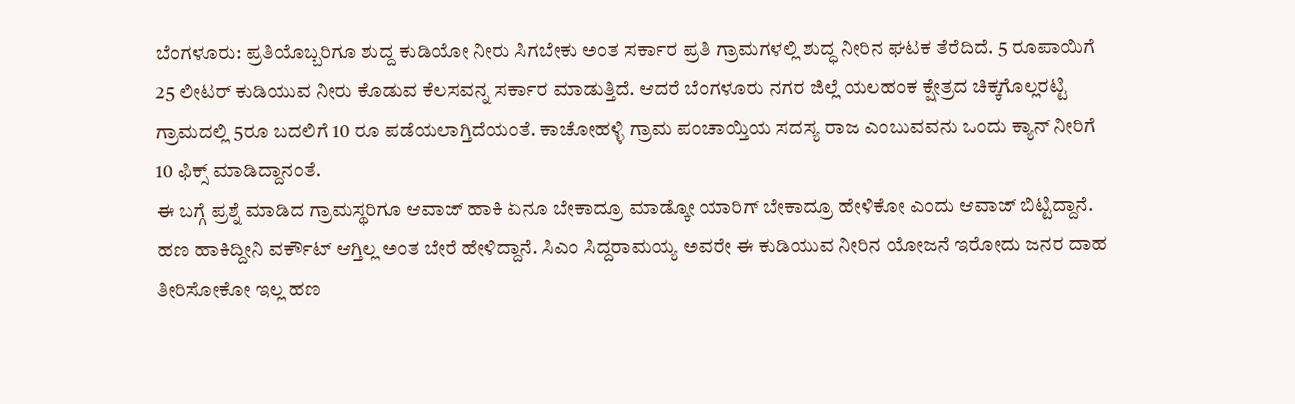ಬೆಂಗಳೂರು: ಪ್ರತಿಯೊಬ್ಬರಿಗೂ ಶುದ್ದ ಕುಡಿಯೋ ನೀರು ಸಿಗಬೇಕು ಅಂತ ಸರ್ಕಾರ ಪ್ರತಿ ಗ್ರಾಮಗಳಲ್ಲಿ ಶುದ್ಧ ನೀರಿನ ಘಟಕ ತೆರೆದಿದೆ. 5 ರೂಪಾಯಿಗೆ 25 ಲೀಟರ್ ಕುಡಿಯುವ ನೀರು ಕೊಡುವ ಕೆಲಸವನ್ನ ಸರ್ಕಾರ ಮಾಡುತ್ತಿದೆ. ಆದರೆ ಬೆಂಗಳೂರು ನಗರ ಜಿಲ್ಲೆ ಯಲಹಂಕ ಕ್ಷೇತ್ರದ ಚಿಕ್ಕಗೊಲ್ಲರಟ್ಟಿ ಗ್ರಾಮದಲ್ಲಿ 5ರೂ ಬದಲಿಗೆ 10 ರೂ ಪಡೆಯಲಾಗ್ತಿದೆಯಂತೆ. ಕಾಚೋಹಳ್ಳಿ ಗ್ರಾಮ ಪಂಚಾಯ್ತಿಯ ಸದಸ್ಯ ರಾಜ ಎಂಬುವವನು ಒಂದು ಕ್ಯಾನ್ ನೀರಿಗೆ 10 ಫಿಕ್ಸ್ ಮಾಡಿದ್ದಾನಂತೆ.
ಈ ಬಗ್ಗೆ ಪ್ರಶ್ನೆ ಮಾಡಿದ ಗ್ರಾಮಸ್ಥರಿಗೂ ಆವಾಜ್ ಹಾಕಿ ಏನೂ ಬೇಕಾದ್ರೂ ಮಾಡ್ಕೋ ಯಾರಿಗ್ ಬೇಕಾದ್ರೂ ಹೇಳಿಕೋ ಎಂದು ಆವಾಜ್ ಬಿಟ್ಟಿದ್ದಾನೆ. ಹಣ ಹಾಕಿದ್ದೀನಿ ವರ್ಕೌಟ್ ಆಗ್ತಿಲ್ಲ ಅಂತ ಬೇರೆ ಹೇಳಿದ್ದಾನೆ. ಸಿಎಂ ಸಿದ್ದರಾಮಯ್ಯ ಅವರೇ ಈ ಕುಡಿಯುವ ನೀರಿನ‌ ಯೋಜನೆ ಇರೋದು ಜನರ ದಾಹ ತೀರಿಸೋಕೋ ಇಲ್ಲ ಹಣ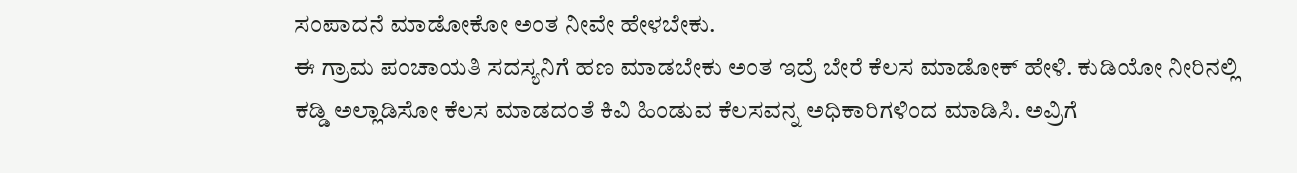ಸಂಪಾದನೆ ಮಾಡೋಕೋ ಅಂತ ನೀವೇ ಹೇಳಬೇಕು.
ಈ ಗ್ರಾಮ ಪಂಚಾಯತಿ ಸದಸ್ಯನಿಗೆ ಹಣ ಮಾಡಬೇಕು ಅಂತ ಇದ್ರೆ ಬೇರೆ ಕೆಲಸ ಮಾಡೋಕ್ ಹೇಳಿ. ಕುಡಿಯೋ‌ ನೀರಿನಲ್ಲಿ ಕಡ್ಡಿ ಅಲ್ಲಾಡಿಸೋ ಕೆಲಸ ಮಾಡದಂತೆ ಕಿವಿ ಹಿಂಡುವ ಕೆಲಸವನ್ನ ಅಧಿಕಾರಿಗಳಿಂದ ಮಾಡಿಸಿ. ಅವ್ರಿಗೆ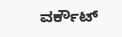ವರ್ಕೌಟ್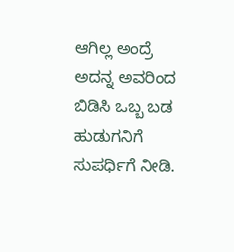ಆಗಿಲ್ಲ ಅಂದ್ರೆ ಅದನ್ನ ಅವರಿಂದ ಬಿಡಿಸಿ ಒಬ್ಬ ಬಡ ಹುಡುಗನಿಗೆ ಸುಪರ್ಧಿಗೆ ನೀಡಿ.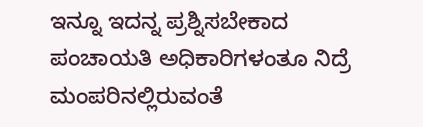ಇನ್ನೂ ಇದನ್ನ ಪ್ರಶ್ನಿಸಬೇಕಾದ ಪಂಚಾಯತಿ ಅಧಿಕಾರಿಗಳಂತೂ ನಿದ್ರೆ ಮಂಪರಿನಲ್ಲಿರುವಂತೆ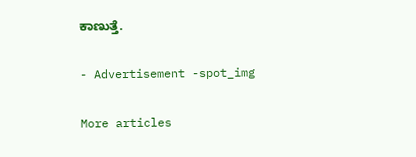ಕಾಣುತ್ತೆ.

- Advertisement -spot_img

More articles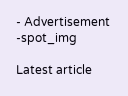- Advertisement -spot_img

Latest article